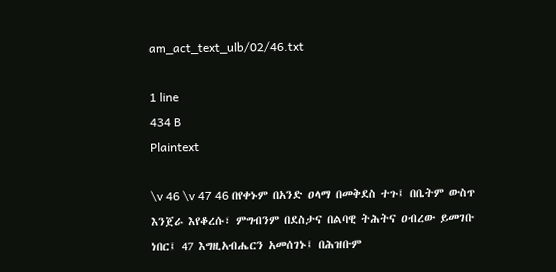am_act_text_ulb/02/46.txt

1 line
434 B
Plaintext

\v 46 \v 47 46 በየቀኑም በአንድ ዐላማ በመቅደስ ተጉ፤ በቤትም ውስጥ እንጀራ እየቆረሱ፣ ምግብንም በደስታና በልባዊ ትሕትና ዐብረው ይመገቡ ነበር፤ 47 እግዚአብሔርን አመሰገኑ፤ በሕዝቡም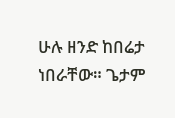ሁሉ ዘንድ ከበሬታ ነበራቸው። ጌታም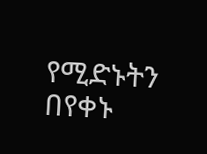የሚድኑትን በየቀኑ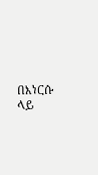በእነርሱ ላይ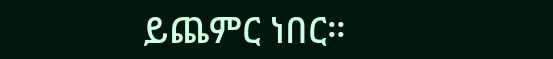ይጨምር ነበር።